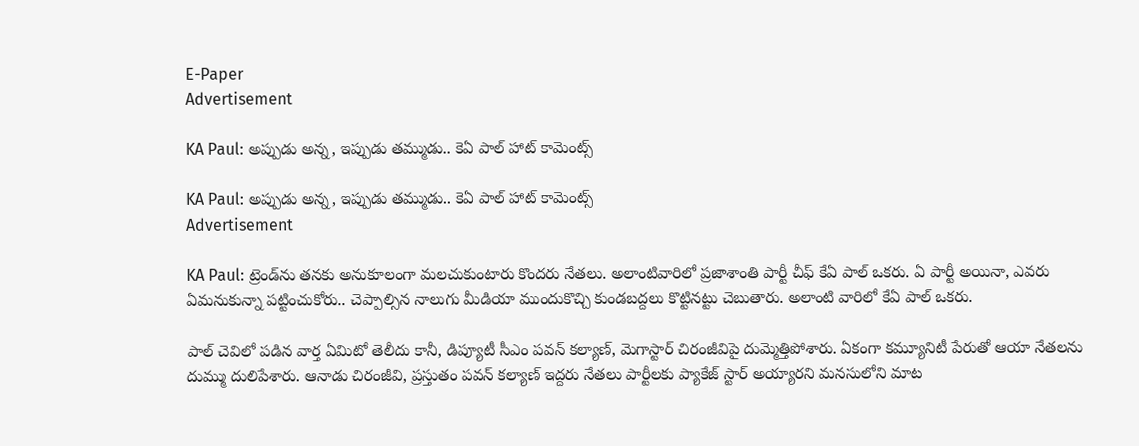E-Paper
Advertisement

KA Paul: అప్పుడు అన్న, ఇప్పుడు తమ్ముడు.. కెఏ పాల్ హాట్ కామెంట్స్

KA Paul: అప్పుడు అన్న, ఇప్పుడు తమ్ముడు.. కెఏ పాల్ హాట్ కామెంట్స్
Advertisement

KA Paul: ట్రెండ్‌ను తనకు అనుకూలంగా మలచుకుంటారు కొందరు నేతలు. అలాంటివారిలో ప్రజాశాంతి పార్టీ చీఫ్ కేఏ పాల్‌ ఒకరు. ఏ పార్టీ అయినా, ఎవరు ఏమనుకున్నా పట్టించుకోరు.. చెప్పాల్సిన నాలుగు మీడియా ముందుకొచ్చి కుండబద్దలు కొట్టినట్టు చెబుతారు. అలాంటి వారిలో కేఏ పాల్ ఒకరు.

పాల్‌ చెవిలో పడిన వార్త ఏమిటో తెలీదు కానీ, డిప్యూటీ సీఎం పవన్ కల్యాణ్, మెగాస్టార్ చిరంజీవిపై దుమ్మెత్తిపోశారు. ఏకంగా కమ్యూనిటీ పేరుతో ఆయా నేతలను దుమ్ము దులిపేశారు. ఆనాడు చిరంజీవి, ప్రస్తుతం పవన్ కల్యాణ్ ఇద్దరు నేతలు పార్టీలకు ప్యాకేజ్ స్టార్ అయ్యారని మనసులోని మాట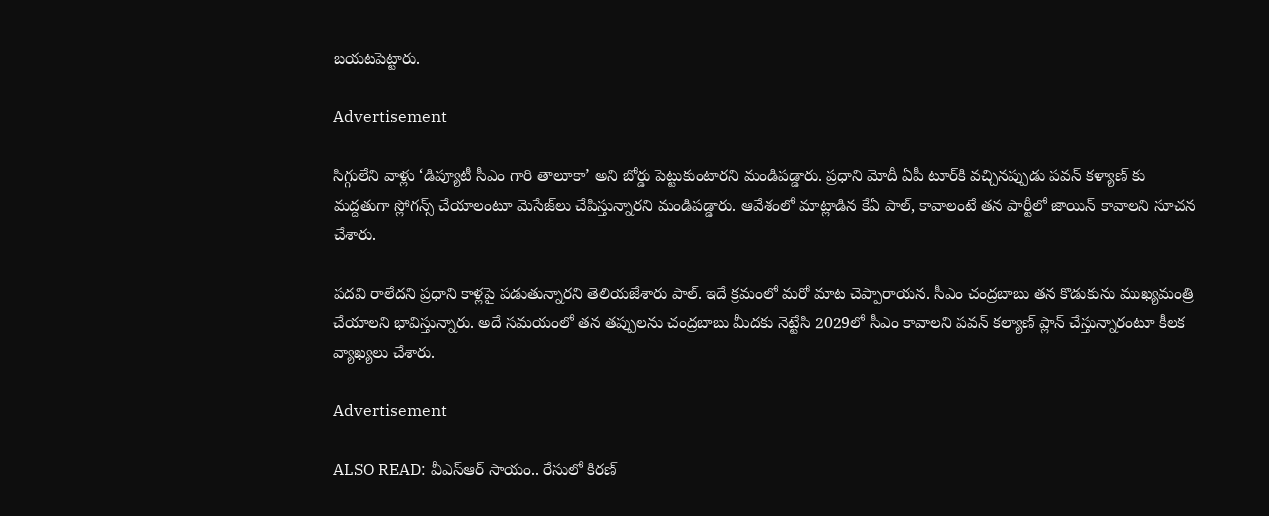బయటపెట్టారు.

Advertisement

సిగ్గులేని వాళ్లు ‘డిప్యూటీ సీఎం గారి తాలూకా’ అని బోర్డు పెట్టుకుంటారని మండిపడ్డారు. ప్రధాని మోదీ ఏపీ టూర్‌కి వచ్చినప్పుడు పవన్ కళ్యాణ్ కు మద్దతుగా స్లోగన్స్ చేయాలంటూ మెసేజ్‌లు చేపిస్తున్నారని మండిపడ్డారు. ఆవేశంలో మాట్లాడిన కేఏ పాల్, కావాలంటే తన పార్టీలో జాయిన్ కావాలని సూచన చేశారు.

పదవి రాలేదని ప్రధాని కాళ్లపై పడుతున్నారని తెలియజేశారు పాల్. ఇదే క్రమంలో మరో మాట చెప్పారాయన. సీఎం చంద్రబాబు తన కొడుకును ముఖ్యమంత్రి చేయాలని భావిస్తున్నారు. అదే సమయంలో తన తప్పులను చంద్రబాబు మీదకు నెట్టేసి 2029లో సీఎం కావాలని పవన్ కల్యాణ్ ప్లాన్ చేస్తున్నారంటూ కీలక వ్యాఖ్యలు చేశారు.

Advertisement

ALSO READ: వీఎస్ఆర్ సాయం.. రేసులో కిరణ్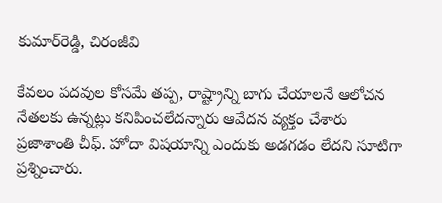కుమార్‌రెడ్డి, చిరంజీవి

కేవలం పదవుల కోసమే తప్ప, రాష్ట్రాన్ని బాగు చేయాలనే ఆలోచన నేతలకు ఉన్నట్లు కనిపించలేదన్నారు ఆవేదన వ్యక్తం చేశారు ప్రజాశాంతి చీఫ్. హోదా విషయాన్ని ఎందుకు అడగడం లేదని సూటిగా ప్రశ్నించారు.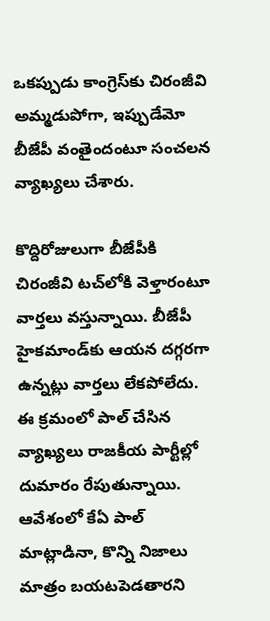ఒకప్పుడు కాంగ్రెస్‌కు చిరంజీవి అమ్మడుపోగా, ఇప్పుడేమో బీజేపీ వంతైందంటూ సంచలన వ్యాఖ్యలు చేశారు.

కొద్దిరోజులుగా బీజేపీకి చిరంజీవి టచ్‌లోకి వెళ్తారంటూ వార్తలు వస్తున్నాయి. బీజేపీ హైకమాండ్‌కు ఆయన దగ్గరగా ఉన్నట్లు వార్తలు లేకపోలేదు. ఈ క్రమంలో పాల్ చేసిన వ్యాఖ్యలు రాజకీయ పార్టీల్లో దుమారం రేపుతున్నాయి. ఆవేశంలో కేఏ పాల్ మాట్లాడినా, కొన్ని నిజాలు మాత్రం బయటపెడతారని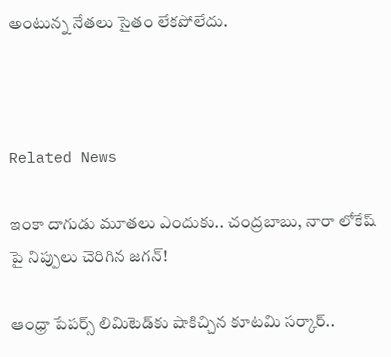అంటున్న నేతలు సైతం లేకపోలేదు.



Related News

ఇంకా దాగుడు మూతలు ఎందుకు.. చంద్రబాబు, నారా లోకేష్ పై నిప్పులు చెరిగిన జగన్!

ఆంధ్రా పేపర్స్ లిమిటెడ్‌కు షాకిచ్చిన కూటమి సర్కార్..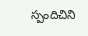స్పందిచిని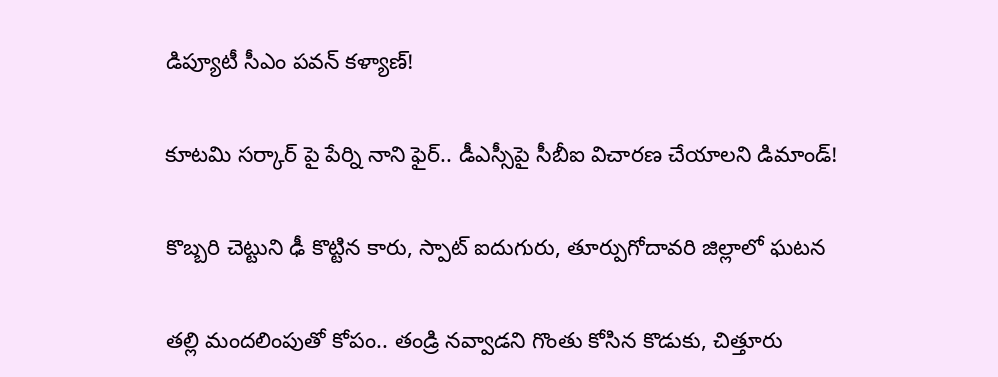డిప్యూటీ సీఎం పవన్ కళ్యాణ్!

కూటమి సర్కార్ పై పేర్ని నాని ఫైర్.. డీఎస్సీపై సీబీఐ విచారణ చేయాలని డిమాండ్!

కొబ్బరి చెట్టుని ఢీ కొట్టిన కారు, స్పాట్ ఐదుగురు, తూర్పుగోదావరి జిల్లాలో ఘటన

తల్లి మందలింపుతో కోపం.. తండ్రి నవ్వాడని గొంతు కోసిన కొడుకు, చిత్తూరు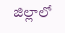జిల్లాలో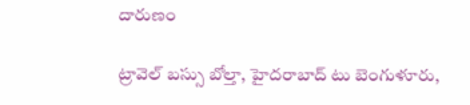దారుణం

ట్రావెల్ బస్సు బోల్తా, హైదరాబాద్ టు బెంగుళూరు,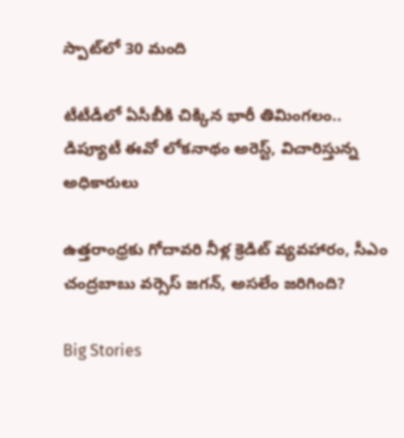స్పాట్‌లో 30 మంది

టీటీడీలో ఏసీబీకి చిక్కిన భారీ తిమింగలం.. డిప్యూటీ ఈవో లోకనాథం అరెస్ట్, విచారిస్తున్న అధికారులు

ఉత్తరాంధ్రకు గోదావరి నీళ్ల క్రెడిట్ వ్యవహారం, సీఎం చంద్రబాబు వర్సెస్ జగన్, అసలేం జరిగింది?

Big Stories